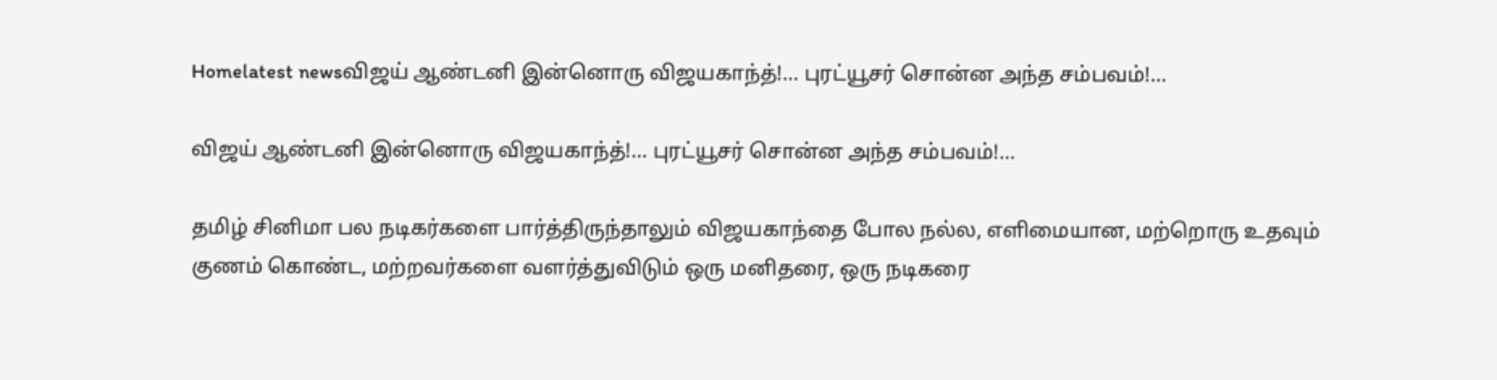Homelatest newsவிஜய் ஆண்டனி இன்னொரு விஜயகாந்த்!… புரட்யூசர் சொன்ன அந்த சம்பவம்!…

விஜய் ஆண்டனி இன்னொரு விஜயகாந்த்!… புரட்யூசர் சொன்ன அந்த சம்பவம்!…

தமிழ் சினிமா பல நடிகர்களை பார்த்திருந்தாலும் விஜயகாந்தை போல நல்ல, எளிமையான, மற்றொரு உதவும் குணம் கொண்ட, மற்றவர்களை வளர்த்துவிடும் ஒரு மனிதரை, ஒரு நடிகரை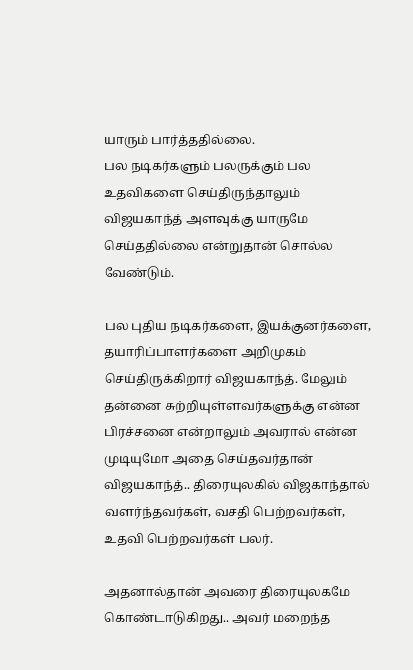யாரும் பார்த்ததில்லை.
பல நடிகர்களும் பலருக்கும் பல உதவிகளை செய்திருந்தாலும் விஜயகாந்த் அளவுக்கு யாருமே செய்ததில்லை என்றுதான் சொல்ல வேண்டும்.

பல புதிய நடிகர்களை, இயக்குனர்களை, தயாரிப்பாளர்களை அறிமுகம் செய்திருக்கிறார் விஜயகாந்த். மேலும் தன்னை சுற்றியுள்ளவர்களுக்கு என்ன பிரச்சனை என்றாலும் அவரால் என்ன முடியுமோ அதை செய்தவர்தான் விஜயகாந்த்.. திரையுலகில் விஜகாந்தால் வளர்ந்தவர்கள், வசதி பெற்றவர்கள், உதவி பெற்றவர்கள் பலர்.

அதனால்தான் அவரை திரையுலகமே கொண்டாடுகிறது.. அவர் மறைந்த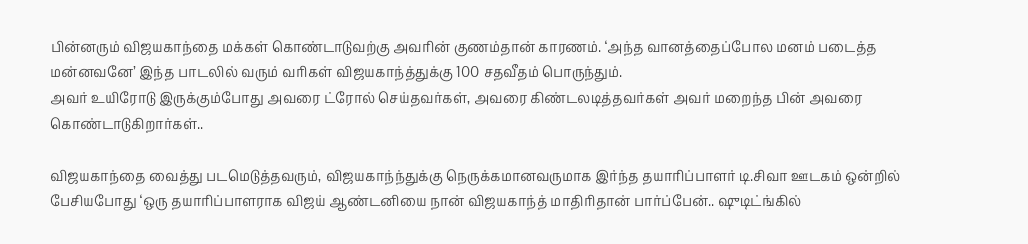பின்னரும் விஜயகாந்தை மக்கள் கொண்டாடுவற்கு அவரின் குணம்தான் காரணம். ‘அந்த வானத்தைப்போல மனம் படைத்த மன்னவனே’ இந்த பாடலில் வரும் வரிகள் விஜயகாந்த்துக்கு 100 சதவீதம் பொருந்தும்.
அவர் உயிரோடு இருக்கும்போது அவரை ட்ரோல் செய்தவர்கள், அவரை கிண்டலடித்தவர்கள் அவர் மறைந்த பின் அவரை கொண்டாடுகிறார்கள்..

விஜயகாந்தை வைத்து படமெடுத்தவரும், விஜயகாந்ந்துக்கு நெருக்கமானவருமாக இர்ந்த தயாரிப்பாளர் டி.சிவா ஊடகம் ஒன்றில் பேசியபோது ‘ஒரு தயாரிப்பாளராக விஜய் ஆண்டனியை நான் விஜயகாந்த் மாதிரிதான் பார்ப்பேன்.. ஷுடிட்ங்கில்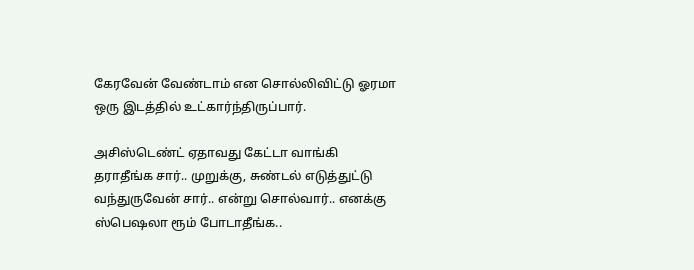கேரவேன் வேண்டாம் என சொல்லிவிட்டு ஓரமா ஒரு இடத்தில் உட்கார்ந்திருப்பார்.

அசிஸ்டெண்ட் ஏதாவது கேட்டா வாங்கி தராதீங்க சார்.. முறுக்கு, சுண்டல் எடுத்துட்டு வந்துருவேன் சார்.. என்று சொல்வார்.. எனக்கு ஸ்பெஷலா ரூம் போடாதீங்க..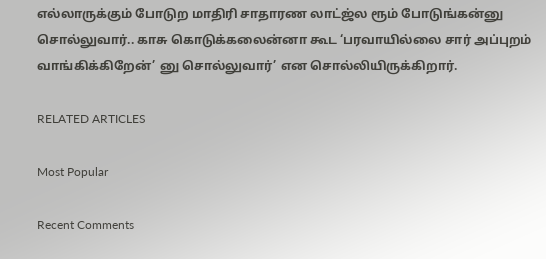எல்லாருக்கும் போடுற மாதிரி சாதாரண லாட்ஜ்ல ரூம் போடுங்கன்னு சொல்லுவார்.. காசு கொடுக்கலைன்னா கூட ‘பரவாயில்லை சார் அப்புறம் வாங்கிக்கிறேன்’ னு சொல்லுவார்’ என சொல்லியிருக்கிறார்.

RELATED ARTICLES

Most Popular

Recent Comments